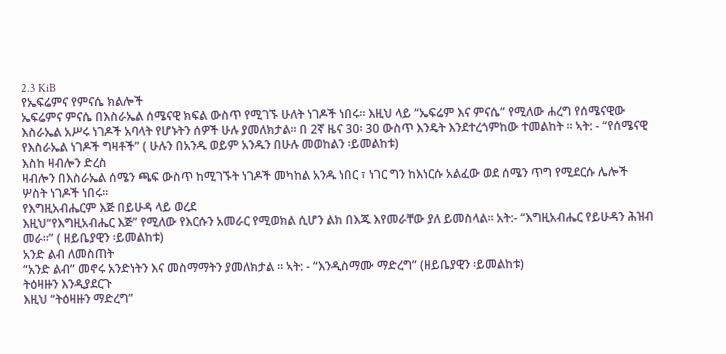2.3 KiB
የኤፍሬምና የምናሴ ክልሎች
ኤፍሬምና ምናሴ በእስራኤል ሰሜናዊ ክፍል ውስጥ የሚገኙ ሁለት ነገዶች ነበሩ። እዚህ ላይ “ኤፍሬም እና ምናሴ” የሚለው ሐረግ የሰሜናዊው እስራኤል አሥሩ ነገዶች አባላት የሆኑትን ሰዎች ሁሉ ያመለክታል፡፡ በ 2ኛ ዜና 30፡ 30 ውስጥ እንዴት እንደተረጎምከው ተመልከት ፡፡ ኣት: - “የሰሜናዊ የእስራኤል ነገዶች ግዛቶች” ( ሁሉን በአንዱ ወይም አንዱን በሁሉ መወከልን ፡ይመልከቱ)
እስከ ዛብሎን ድረስ
ዛብሎን በእስራኤል ሰሜን ጫፍ ውስጥ ከሚገኙት ነገዶች መካከል አንዱ ነበር ፣ ነገር ግን ከእነርሱ አልፈው ወደ ሰሜን ጥግ የሚደርሱ ሌሎች ሦስት ነገዶች ነበሩ።
የእግዚአብሔርም እጅ በይሁዳ ላይ ወረደ
እዚህ“የእግዚአብሔር እጅ” የሚለው የእርሱን አመራር የሚወክል ሲሆን ልክ በእጁ እየመራቸው ያለ ይመስላል። አት:- “እግዚአብሔር የይሁዳን ሕዝብ መራ።” ( ዘይቤያዊን ፡ይመልከቱ)
አንድ ልብ ለመስጠት
“አንድ ልብ” መኖሩ አንድነትን እና መስማማትን ያመለክታል ፡፡ ኣት: - “እንዲስማሙ ማድረግ” (ዘይቤያዊን ፡ይመልከቱ)
ትዕዛዙን እንዲያደርጉ
እዚህ “ትዕዛዙን ማድረግ”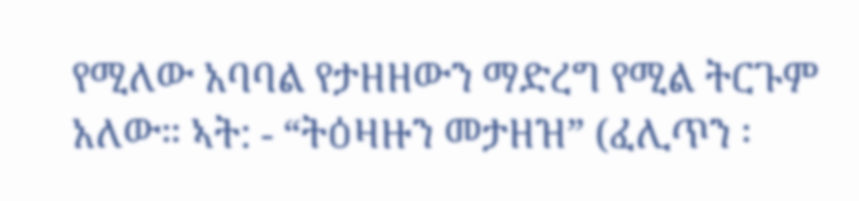የሚለው አባባል የታዘዘውን ማድረግ የሚል ትርጉም አለው። ኣት: - “ትዕዛዙን መታዘዝ” (ፈሊጥን ፡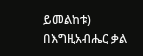ይመልከቱ)
በእግዚአብሔር ቃል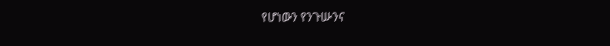የሆነውን የንጉሡንና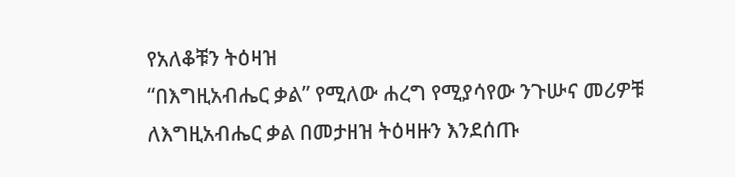የአለቆቹን ትዕዛዝ
“በእግዚአብሔር ቃል” የሚለው ሐረግ የሚያሳየው ንጉሡና መሪዎቹ ለእግዚአብሔር ቃል በመታዘዝ ትዕዛዙን እንደሰጡ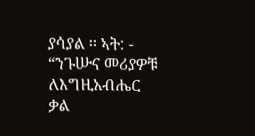ያሳያል ፡፡ ኣት: - “ንጉሡና መሪያዎቹ ለእግዚአብሔር ቃል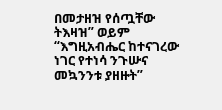በመታዘዝ የሰጧቸው ትእዛዝ” ወይም “እግዚአብሔር ከተናገረው ነገር የተነሳ ንጉሡና መኳንንቱ ያዘዙት”